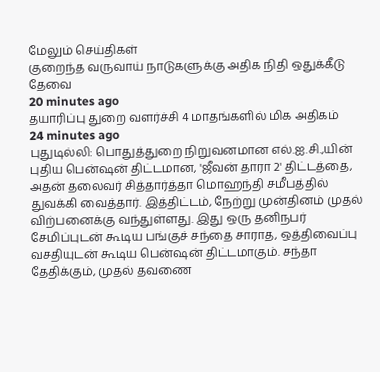மேலும் செய்திகள்
குறைந்த வருவாய் நாடுகளுக்கு அதிக நிதி ஒதுக்கீடு தேவை
20 minutes ago
தயாரிப்பு துறை வளர்ச்சி 4 மாதங்களில் மிக அதிகம்
24 minutes ago
புதுடில்லி: பொதுத்துறை நிறுவனமான எல்.ஐ.சி.,யின் புதிய பென்ஷன் திட்டமான, 'ஜீவன் தாரா 2' திட்டத்தை, அதன் தலைவர் சித்தார்த்தா மொஹந்தி சமீபத்தில் துவக்கி வைத்தார். இத்திட்டம், நேற்று முன்தினம் முதல் விற்பனைக்கு வந்துள்ளது. இது ஒரு தனிநபர் சேமிப்புடன் கூடிய பங்குச் சந்தை சாராத, ஒத்திவைப்பு வசதியுடன் கூடிய பென்ஷன் திட்டமாகும். சந்தா தேதிக்கும், முதல் தவணை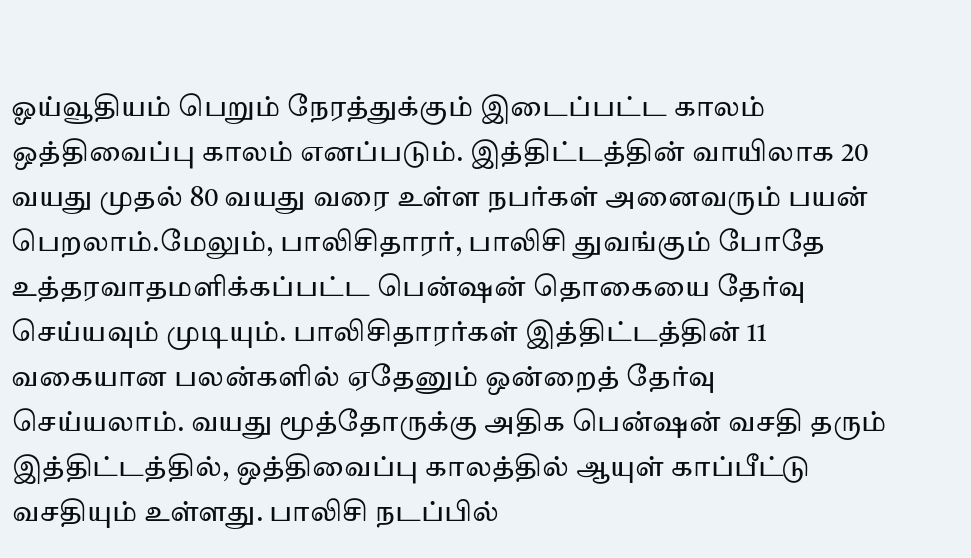ஓய்வூதியம் பெறும் நேரத்துக்கும் இடைப்பட்ட காலம் ஒத்திவைப்பு காலம் எனப்படும். இத்திட்டத்தின் வாயிலாக 20 வயது முதல் 80 வயது வரை உள்ள நபர்கள் அனைவரும் பயன் பெறலாம்.மேலும், பாலிசிதாரர், பாலிசி துவங்கும் போதே உத்தரவாதமளிக்கப்பட்ட பென்ஷன் தொகையை தேர்வு செய்யவும் முடியும். பாலிசிதாரர்கள் இத்திட்டத்தின் 11 வகையான பலன்களில் ஏதேனும் ஒன்றைத் தேர்வு செய்யலாம். வயது மூத்தோருக்கு அதிக பென்ஷன் வசதி தரும் இத்திட்டத்தில், ஒத்திவைப்பு காலத்தில் ஆயுள் காப்பீட்டு வசதியும் உள்ளது. பாலிசி நடப்பில்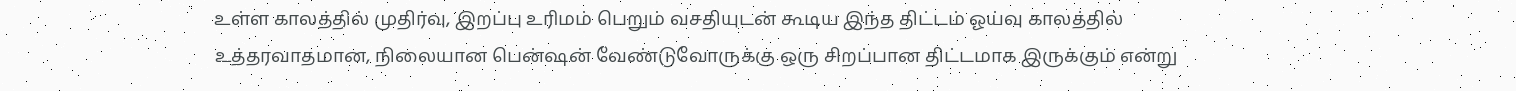உள்ள காலத்தில் முதிர்வு, இறப்பு உரிமம் பெறும் வசதியுடன் கூடிய இந்த திட்டம் ஓய்வு காலத்தில் உத்தரவாதமான, நிலையான பென்ஷன் வேண்டுவோருக்கு ஒரு சிறப்பான திட்டமாக இருக்கும் என்று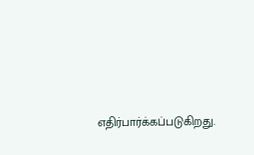எதிர்பார்க்கப்படுகிறது.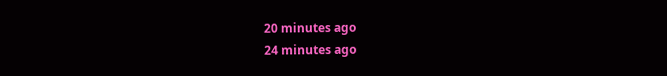20 minutes ago
24 minutes ago